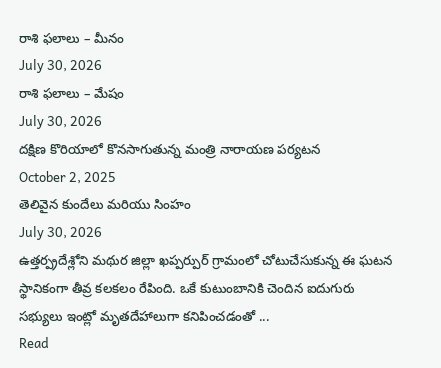రాశి ఫలాలు – మీనం
July 30, 2026
రాశి ఫలాలు – మేషం
July 30, 2026
దక్షిణ కొరియాలో కొనసాగుతున్న మంత్రి నారాయణ పర్యటన
October 2, 2025
తెలివైన కుందేలు మరియు సింహం
July 30, 2026
ఉత్తర్ప్రదేశ్లోని మథుర జిల్లా ఖప్పర్పుర్ గ్రామంలో చోటుచేసుకున్న ఈ ఘటన స్థానికంగా తీవ్ర కలకలం రేపింది. ఒకే కుటుంబానికి చెందిన ఐదుగురు సభ్యులు ఇంట్లో మృతదేహాలుగా కనిపించడంతో ...
Read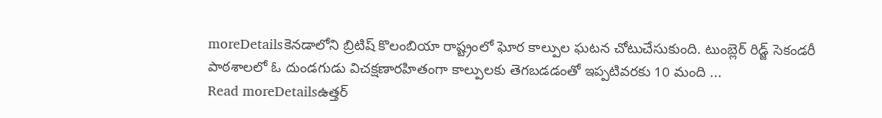moreDetailsకెనడాలోని బ్రిటిష్ కొలంబియా రాష్ట్రంలో ఘోర కాల్పుల ఘటన చోటుచేసుకుంది. టుంబ్లెర్ రిడ్జ్ సెకండరీ పాఠశాలలో ఓ దుండగుడు విచక్షణారహితంగా కాల్పులకు తెగబడడంతో ఇప్పటివరకు 10 మంది ...
Read moreDetailsఉత్తర్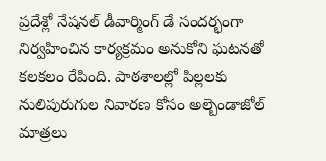ప్రదేశ్లో నేషనల్ డీవార్మింగ్ డే సందర్భంగా నిర్వహించిన కార్యక్రమం అనుకోని ఘటనతో కలకలం రేపింది. పాఠశాలల్లో పిల్లలకు నులిపురుగుల నివారణ కోసం అల్బెండాజోల్ మాత్రలు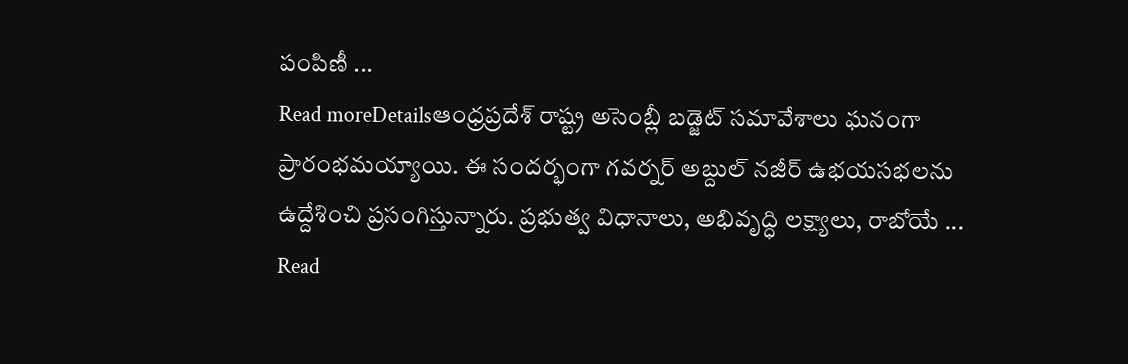పంపిణీ ...
Read moreDetailsఆంధ్రప్రదేశ్ రాష్ట్ర అసెంబ్లీ బడ్జెట్ సమావేశాలు ఘనంగా ప్రారంభమయ్యాయి. ఈ సందర్భంగా గవర్నర్ అబ్దుల్ నజీర్ ఉభయసభలను ఉద్దేశించి ప్రసంగిస్తున్నారు. ప్రభుత్వ విధానాలు, అభివృద్ధి లక్ష్యాలు, రాబోయే ...
Read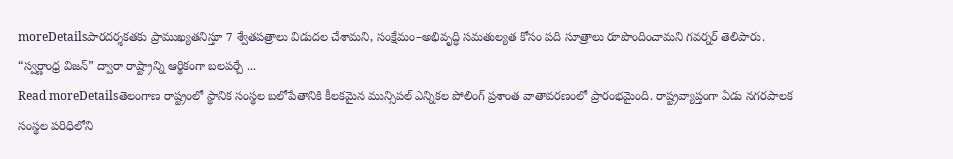moreDetailsపారదర్శకతకు ప్రాముఖ్యతనిస్తూ 7 శ్వేతపత్రాలు విడుదల చేశామని, సంక్షేమం–అభివృద్ధి సమతుల్యత కోసం పది సూత్రాలు రూపొందించామని గవర్నర్ తెలిపారు. “స్వర్ణాంధ్ర విజన్” ద్వారా రాష్ట్రాన్ని ఆర్థికంగా బలపర్చే ...
Read moreDetailsతెలంగాణ రాష్ట్రంలో స్థానిక సంస్థల బలోపేతానికి కీలకమైన మున్సిపల్ ఎన్నికల పోలింగ్ ప్రశాంత వాతావరణంలో ప్రారంభమైంది. రాష్ట్రవ్యాప్తంగా ఏడు నగరపాలక సంస్థల పరిధిలోని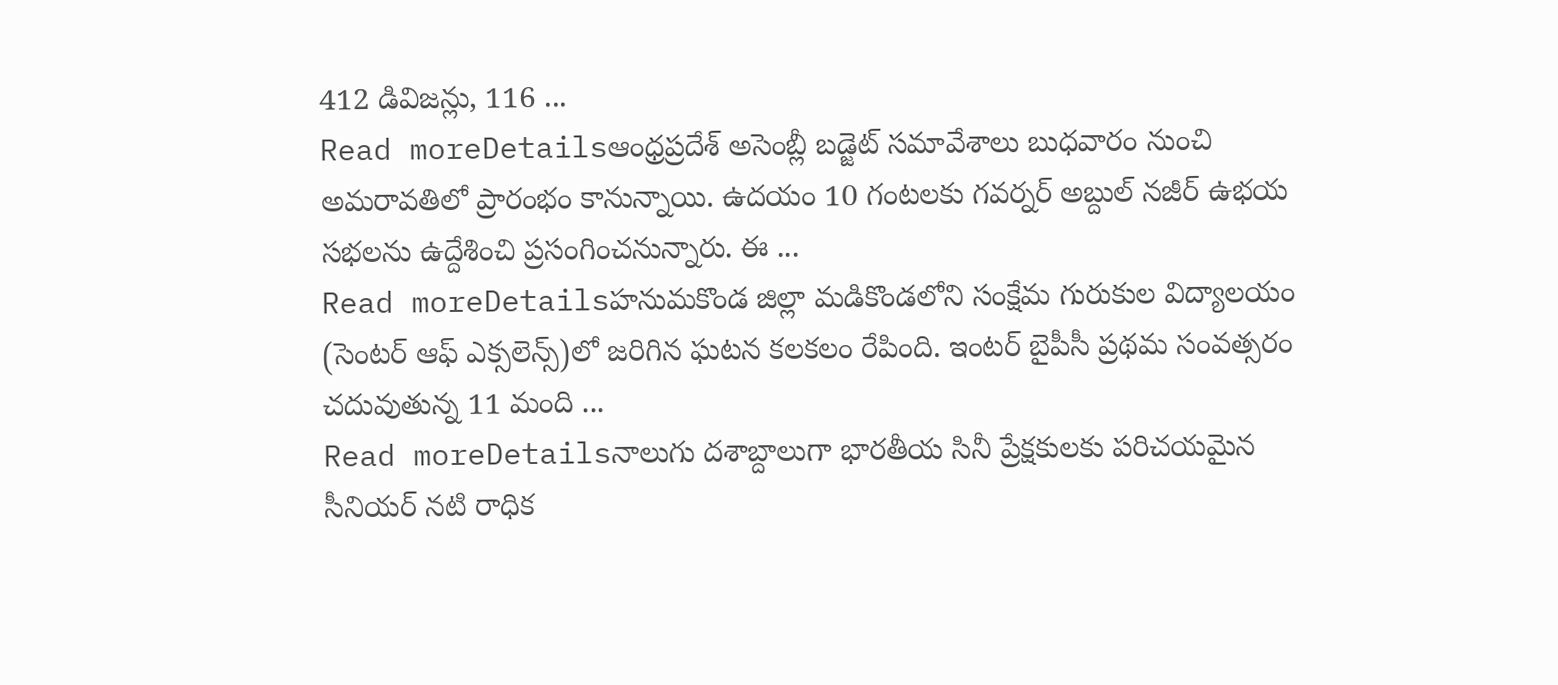412 డివిజన్లు, 116 ...
Read moreDetailsఆంధ్రప్రదేశ్ అసెంబ్లీ బడ్జెట్ సమావేశాలు బుధవారం నుంచి అమరావతిలో ప్రారంభం కానున్నాయి. ఉదయం 10 గంటలకు గవర్నర్ అబ్దుల్ నజీర్ ఉభయ సభలను ఉద్దేశించి ప్రసంగించనున్నారు. ఈ ...
Read moreDetailsహనుమకొండ జిల్లా మడికొండలోని సంక్షేమ గురుకుల విద్యాలయం (సెంటర్ ఆఫ్ ఎక్సలెన్స్)లో జరిగిన ఘటన కలకలం రేపింది. ఇంటర్ బైపీసీ ప్రథమ సంవత్సరం చదువుతున్న 11 మంది ...
Read moreDetailsనాలుగు దశాబ్దాలుగా భారతీయ సినీ ప్రేక్షకులకు పరిచయమైన సీనియర్ నటి రాధిక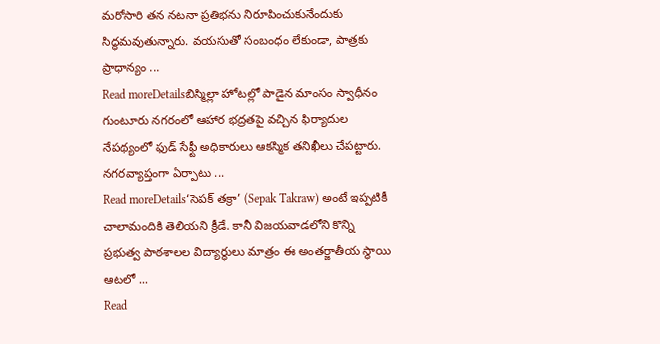మరోసారి తన నటనా ప్రతిభను నిరూపించుకునేందుకు సిద్ధమవుతున్నారు. వయసుతో సంబంధం లేకుండా, పాత్రకు ప్రాధాన్యం ...
Read moreDetailsబిస్మిల్లా హోటల్లో పాడైన మాంసం స్వాధీనం గుంటూరు నగరంలో ఆహార భద్రతపై వచ్చిన ఫిర్యాదుల నేపథ్యంలో ఫుడ్ సేఫ్టీ అధికారులు ఆకస్మిక తనిఖీలు చేపట్టారు. నగరవ్యాప్తంగా ఏర్పాటు ...
Read moreDetails‘సెపక్ తక్రా’ (Sepak Takraw) అంటే ఇప్పటికీ చాలామందికి తెలియని క్రీడే. కానీ విజయవాడలోని కొన్ని ప్రభుత్వ పాఠశాలల విద్యార్థులు మాత్రం ఈ అంతర్జాతీయ స్థాయి ఆటలో ...
Read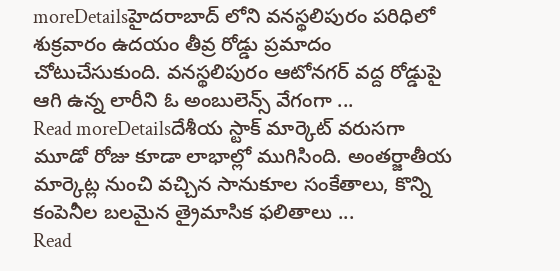moreDetailsహైదరాబాద్ లోని వనస్థలిపురం పరిధిలో శుక్రవారం ఉదయం తీవ్ర రోడ్డు ప్రమాదం చోటుచేసుకుంది. వనస్థలిపురం ఆటోనగర్ వద్ద రోడ్డుపై ఆగి ఉన్న లారీని ఓ అంబులెన్స్ వేగంగా ...
Read moreDetailsదేశీయ స్టాక్ మార్కెట్ వరుసగా మూడో రోజు కూడా లాభాల్లో ముగిసింది. అంతర్జాతీయ మార్కెట్ల నుంచి వచ్చిన సానుకూల సంకేతాలు, కొన్ని కంపెనీల బలమైన త్రైమాసిక ఫలితాలు ...
Read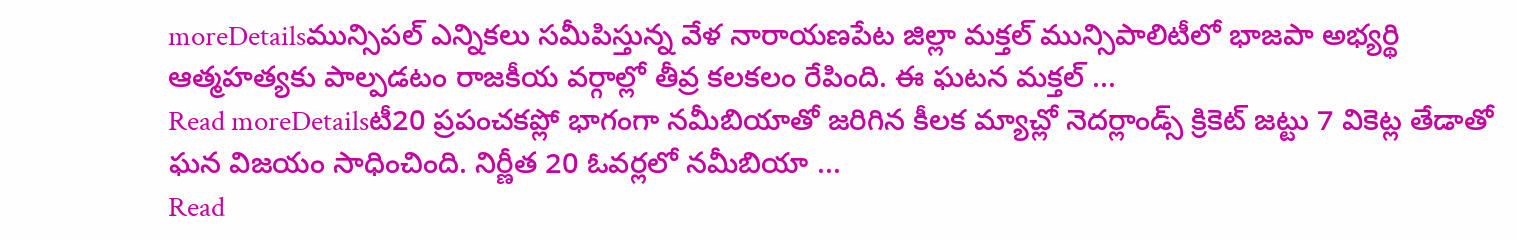moreDetailsమున్సిపల్ ఎన్నికలు సమీపిస్తున్న వేళ నారాయణపేట జిల్లా మక్తల్ మున్సిపాలిటీలో భాజపా అభ్యర్థి ఆత్మహత్యకు పాల్పడటం రాజకీయ వర్గాల్లో తీవ్ర కలకలం రేపింది. ఈ ఘటన మక్తల్ ...
Read moreDetailsటీ20 ప్రపంచకప్లో భాగంగా నమీబియాతో జరిగిన కీలక మ్యాచ్లో నెదర్లాండ్స్ క్రికెట్ జట్టు 7 వికెట్ల తేడాతో ఘన విజయం సాధించింది. నిర్ణీత 20 ఓవర్లలో నమీబియా ...
Read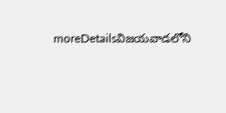moreDetailsవిజయవాడలోని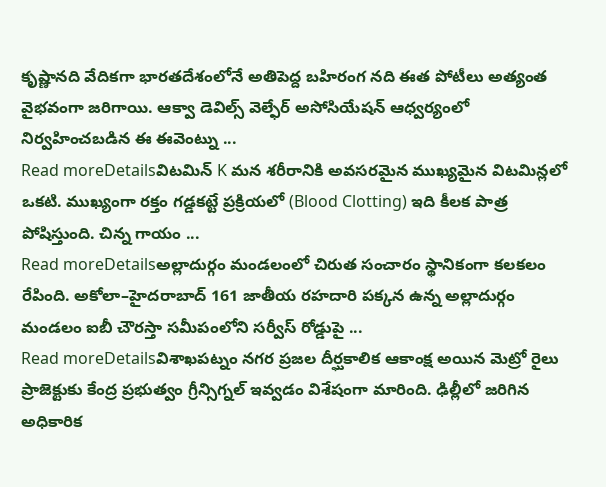కృష్ణానది వేదికగా భారతదేశంలోనే అతిపెద్ద బహిరంగ నది ఈత పోటీలు అత్యంత వైభవంగా జరిగాయి. ఆక్వా డెవిల్స్ వెల్ఫేర్ అసోసియేషన్ ఆధ్వర్యంలో నిర్వహించబడిన ఈ ఈవెంట్ను ...
Read moreDetailsవిటమిన్ K మన శరీరానికి అవసరమైన ముఖ్యమైన విటమిన్లలో ఒకటి. ముఖ్యంగా రక్తం గడ్డకట్టే ప్రక్రియలో (Blood Clotting) ఇది కీలక పాత్ర పోషిస్తుంది. చిన్న గాయం ...
Read moreDetailsఅల్లాదుర్గం మండలంలో చిరుత సంచారం స్థానికంగా కలకలం రేపింది. అకోలా–హైదరాబాద్ 161 జాతీయ రహదారి పక్కన ఉన్న అల్లాదుర్గం మండలం ఐబీ చౌరస్తా సమీపంలోని సర్వీస్ రోడ్డుపై ...
Read moreDetailsవిశాఖపట్నం నగర ప్రజల దీర్ఘకాలిక ఆకాంక్ష అయిన మెట్రో రైలు ప్రాజెక్టుకు కేంద్ర ప్రభుత్వం గ్రీన్సిగ్నల్ ఇవ్వడం విశేషంగా మారింది. ఢిల్లీలో జరిగిన అధికారిక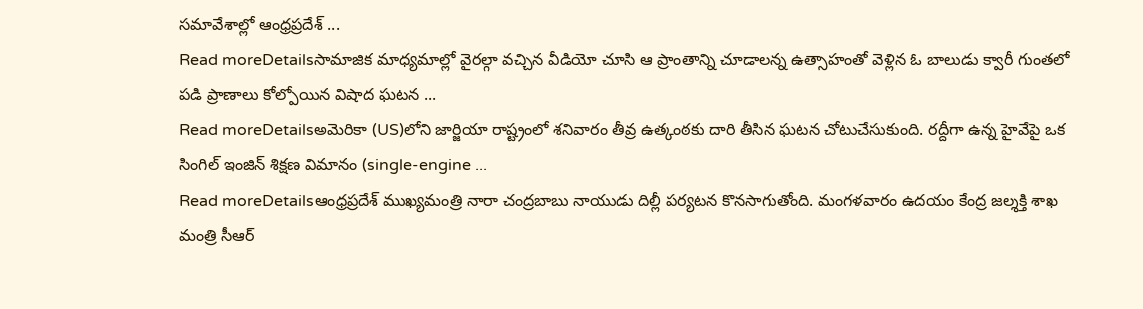సమావేశాల్లో ఆంధ్రప్రదేశ్ ...
Read moreDetailsసామాజిక మాధ్యమాల్లో వైరల్గా వచ్చిన వీడియో చూసి ఆ ప్రాంతాన్ని చూడాలన్న ఉత్సాహంతో వెళ్లిన ఓ బాలుడు క్వారీ గుంతలో పడి ప్రాణాలు కోల్పోయిన విషాద ఘటన ...
Read moreDetailsఅమెరికా (US)లోని జార్జియా రాష్ట్రంలో శనివారం తీవ్ర ఉత్కంఠకు దారి తీసిన ఘటన చోటుచేసుకుంది. రద్దీగా ఉన్న హైవేపై ఒక సింగిల్ ఇంజిన్ శిక్షణ విమానం (single-engine ...
Read moreDetailsఆంధ్రప్రదేశ్ ముఖ్యమంత్రి నారా చంద్రబాబు నాయుడు దిల్లీ పర్యటన కొనసాగుతోంది. మంగళవారం ఉదయం కేంద్ర జల్శక్తి శాఖ మంత్రి సీఆర్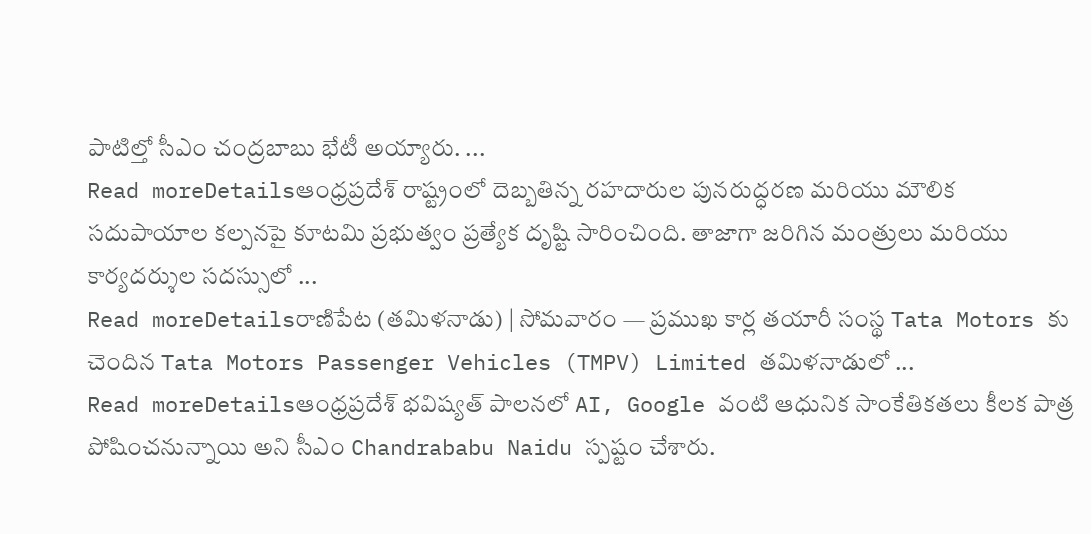పాటిల్తో సీఎం చంద్రబాబు భేటీ అయ్యారు. ...
Read moreDetailsఆంధ్రప్రదేశ్ రాష్ట్రంలో దెబ్బతిన్న రహదారుల పునరుద్ధరణ మరియు మౌలిక సదుపాయాల కల్పనపై కూటమి ప్రభుత్వం ప్రత్యేక దృష్టి సారించింది. తాజాగా జరిగిన మంత్రులు మరియు కార్యదర్శుల సదస్సులో ...
Read moreDetailsరాణిపేట (తమిళనాడు) | సోమవారం — ప్రముఖ కార్ల తయారీ సంస్థ Tata Motors కు చెందిన Tata Motors Passenger Vehicles (TMPV) Limited తమిళనాడులో ...
Read moreDetailsఆంధ్రప్రదేశ్ భవిష్యత్ పాలనలో AI, Google వంటి ఆధునిక సాంకేతికతలు కీలక పాత్ర పోషించనున్నాయి అని సీఎం Chandrababu Naidu స్పష్టం చేశారు.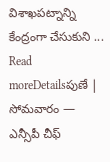విశాఖపట్నాన్ని కేంద్రంగా చేసుకుని ...
Read moreDetailsపుణే | సోమవారం — ఎన్సీపీ చీఫ్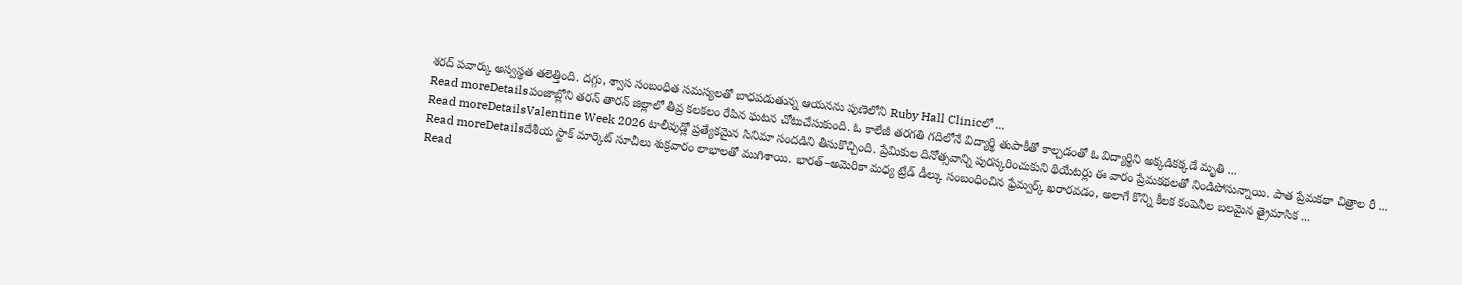శరద్ పవార్కు అస్వస్థత తలెత్తింది. దగ్గు, శ్వాస సంబంధిత సమస్యలతో బాధపడుతున్న ఆయనను పుణెలోని Ruby Hall Clinicలో ...
Read moreDetailsపంజాబ్లోని తరన్ తారన్ జిల్లాలో తీవ్ర కలకలం రేపిన ఘటన చోటుచేసుకుంది. ఓ కాలేజీ తరగతి గదిలోనే విద్యార్థి తుపాకీతో కాల్చడంతో ఓ విద్యార్థిని అక్కడికక్కడే మృతి ...
Read moreDetailsValentine Week 2026 టాలీవుడ్లో ప్రత్యేకమైన సినిమా సందడిని తీసుకొచ్చింది. ప్రేమికుల దినోత్సవాన్ని పురస్కరించుకుని థియేటర్లు ఈ వారం ప్రేమకథలతో నిండిపోనున్నాయి. పాత ప్రేమకథా చిత్రాల రీ ...
Read moreDetailsదేశీయ స్టాక్ మార్కెట్ సూచీలు శుక్రవారం లాభాలతో ముగిశాయి. భారత్–అమెరికా మధ్య ట్రేడ్ డీల్కు సంబంధించిన ఫ్రేమ్వర్క్ ఖరారవడం, అలాగే కొన్ని కీలక కంపెనీల బలమైన త్రైమాసిక ...
Read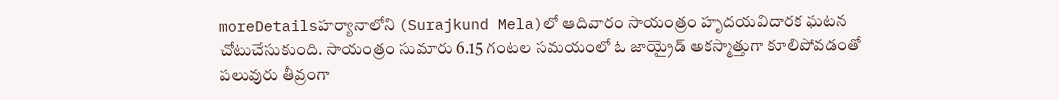moreDetailsహర్యానాలోని (Surajkund Mela)లో ఆదివారం సాయంత్రం హృదయవిదారక ఘటన చోటుచేసుకుంది. సాయంత్రం సుమారు 6.15 గంటల సమయంలో ఓ జాయ్రైడ్ అకస్మాత్తుగా కూలిపోవడంతో పలువురు తీవ్రంగా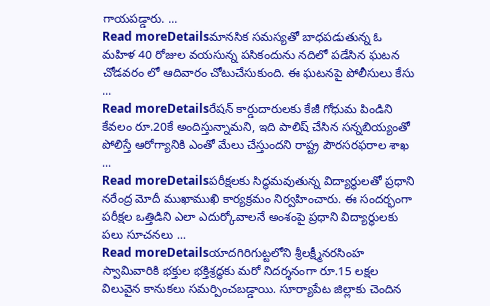గాయపడ్డారు. ...
Read moreDetailsమానసిక సమస్యతో బాధపడుతున్న ఓ మహిళ 40 రోజుల వయసున్న పసికందును నదిలో పడేసిన ఘటన చోడవరం లో ఆదివారం చోటుచేసుకుంది. ఈ ఘటనపై పోలీసులు కేసు ...
Read moreDetailsరేషన్ కార్డుదారులకు కేజీ గోధుమ పిండిని కేవలం రూ.20కే అందిస్తున్నామని, ఇది పాలిష్ చేసిన సన్నబియ్యంతో పోలిస్తే ఆరోగ్యానికి ఎంతో మేలు చేస్తుందని రాష్ట్ర పౌరసరఫరాల శాఖ ...
Read moreDetailsపరీక్షలకు సిద్ధమవుతున్న విద్యార్థులతో ప్రధాని నరేంద్ర మోదీ ముఖాముఖి కార్యక్రమం నిర్వహించారు. ఈ సందర్భంగా పరీక్షల ఒత్తిడిని ఎలా ఎదుర్కోవాలనే అంశంపై ప్రధాని విద్యార్థులకు పలు సూచనలు ...
Read moreDetailsయాదగిరిగుట్టలోని శ్రీలక్ష్మీనరసింహ స్వామివారికి భక్తుల భక్తిశ్రద్ధకు మరో నిదర్శనంగా రూ.15 లక్షల విలువైన కానుకలు సమర్పించబడ్డాయి. సూర్యాపేట జిల్లాకు చెందిన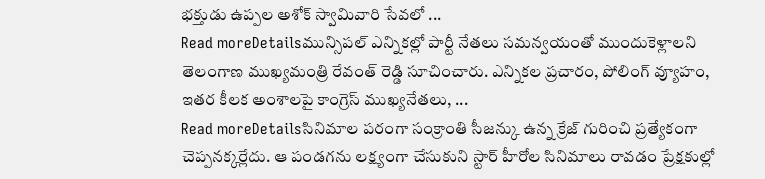భక్తుడు ఉప్పల అశోక్ స్వామివారి సేవలో ...
Read moreDetailsమున్సిపల్ ఎన్నికల్లో పార్టీ నేతలు సమన్వయంతో ముందుకెళ్లాలని తెలంగాణ ముఖ్యమంత్రి రేవంత్ రెడ్డి సూచించారు. ఎన్నికల ప్రచారం, పోలింగ్ వ్యూహం, ఇతర కీలక అంశాలపై కాంగ్రెస్ ముఖ్యనేతలు, ...
Read moreDetailsసినిమాల పరంగా సంక్రాంతి సీజన్కు ఉన్న క్రేజ్ గురించి ప్రత్యేకంగా చెప్పనక్కర్లేదు. ఆ పండగను లక్ష్యంగా చేసుకుని స్టార్ హీరోల సినిమాలు రావడం ప్రేక్షకుల్లో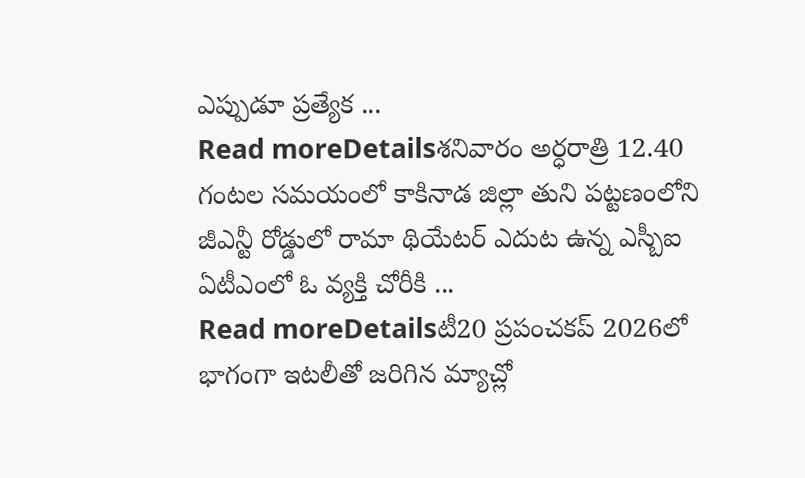ఎప్పుడూ ప్రత్యేక ...
Read moreDetailsశనివారం అర్ధరాత్రి 12.40 గంటల సమయంలో కాకినాడ జిల్లా తుని పట్టణంలోని జీఎన్టీ రోడ్డులో రామా థియేటర్ ఎదుట ఉన్న ఎస్బీఐ ఏటీఎంలో ఓ వ్యక్తి చోరీకి ...
Read moreDetailsటీ20 ప్రపంచకప్ 2026లో భాగంగా ఇటలీతో జరిగిన మ్యాచ్లో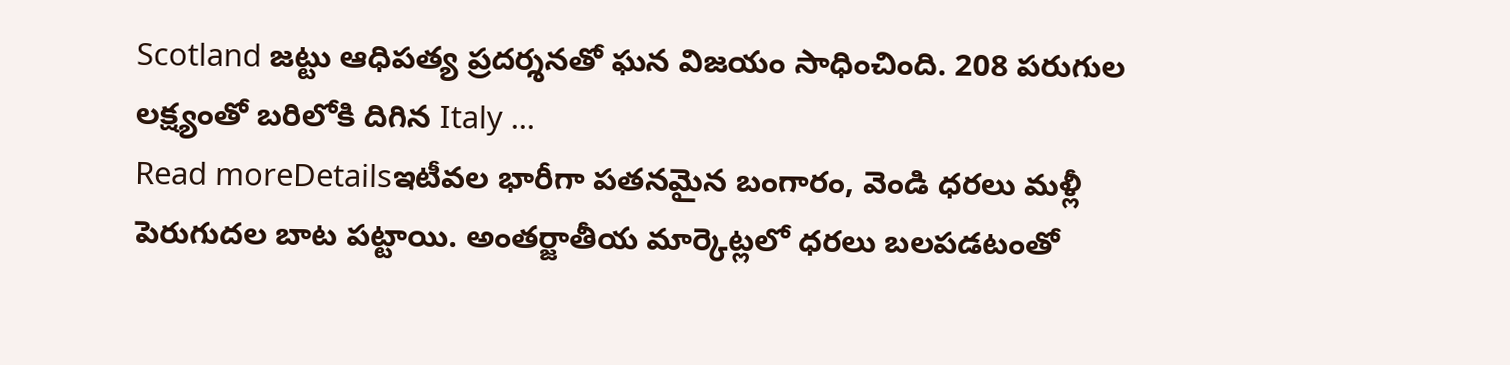Scotland జట్టు ఆధిపత్య ప్రదర్శనతో ఘన విజయం సాధించింది. 208 పరుగుల లక్ష్యంతో బరిలోకి దిగిన Italy ...
Read moreDetailsఇటీవల భారీగా పతనమైన బంగారం, వెండి ధరలు మళ్లీ పెరుగుదల బాట పట్టాయి. అంతర్జాతీయ మార్కెట్లలో ధరలు బలపడటంతో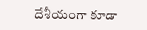దేశీయంగా కూడా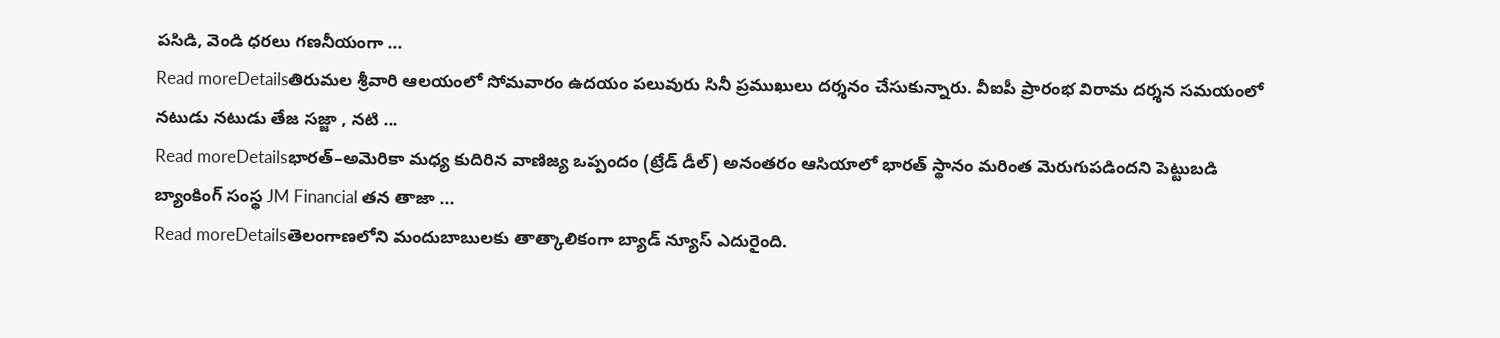పసిడి, వెండి ధరలు గణనీయంగా ...
Read moreDetailsతిరుమల శ్రీవారి ఆలయంలో సోమవారం ఉదయం పలువురు సినీ ప్రముఖులు దర్శనం చేసుకున్నారు. వీఐపీ ప్రారంభ విరామ దర్శన సమయంలో నటుడు నటుడు తేజ సజ్జా , నటి ...
Read moreDetailsభారత్–అమెరికా మధ్య కుదిరిన వాణిజ్య ఒప్పందం (ట్రేడ్ డీల్) అనంతరం ఆసియాలో భారత్ స్థానం మరింత మెరుగుపడిందని పెట్టుబడి బ్యాంకింగ్ సంస్థ JM Financial తన తాజా ...
Read moreDetailsతెలంగాణలోని మందుబాబులకు తాత్కాలికంగా బ్యాడ్ న్యూస్ ఎదురైంది.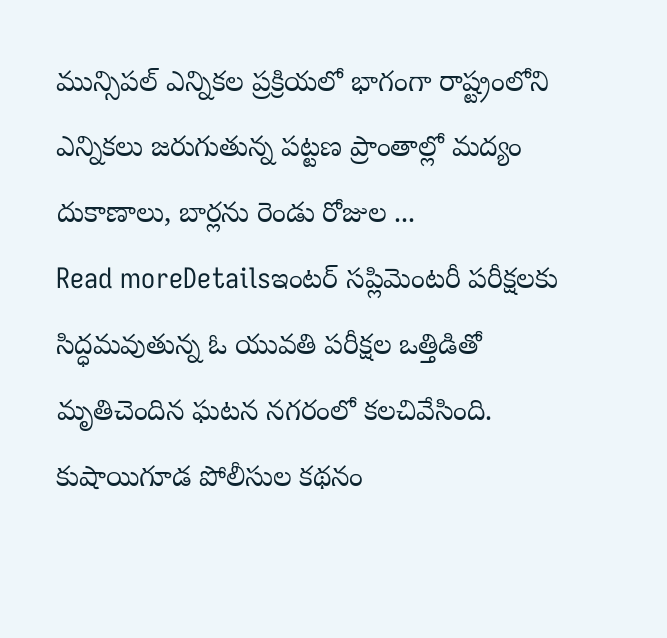మున్సిపల్ ఎన్నికల ప్రక్రియలో భాగంగా రాష్ట్రంలోని ఎన్నికలు జరుగుతున్న పట్టణ ప్రాంతాల్లో మద్యం దుకాణాలు, బార్లను రెండు రోజుల ...
Read moreDetailsఇంటర్ సప్లిమెంటరీ పరీక్షలకు సిద్ధమవుతున్న ఓ యువతి పరీక్షల ఒత్తిడితో మృతిచెందిన ఘటన నగరంలో కలచివేసింది. కుషాయిగూడ పోలీసుల కథనం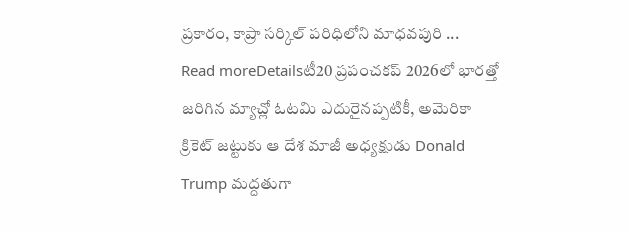ప్రకారం, కాప్రా సర్కిల్ పరిధిలోని మాధవపురి ...
Read moreDetailsటీ20 ప్రపంచకప్ 2026లో భారత్తో జరిగిన మ్యాచ్లో ఓటమి ఎదురైనప్పటికీ, అమెరికా క్రికెట్ జట్టుకు ఆ దేశ మాజీ అధ్యక్షుడు Donald Trump మద్దతుగా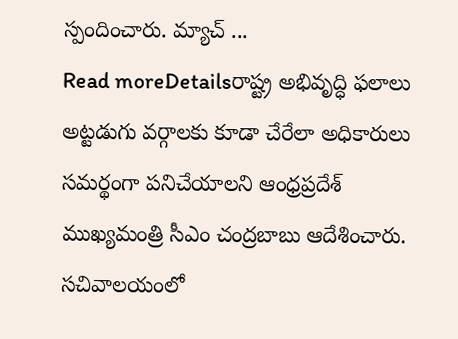స్పందించారు. మ్యాచ్ ...
Read moreDetailsరాష్ట్ర అభివృద్ధి ఫలాలు అట్టడుగు వర్గాలకు కూడా చేరేలా అధికారులు సమర్థంగా పనిచేయాలని ఆంధ్రప్రదేశ్ ముఖ్యమంత్రి సీఎం చంద్రబాబు ఆదేశించారు. సచివాలయంలో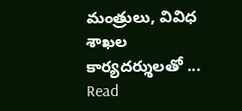మంత్రులు, వివిధ శాఖల కార్యదర్శులతో ...
Read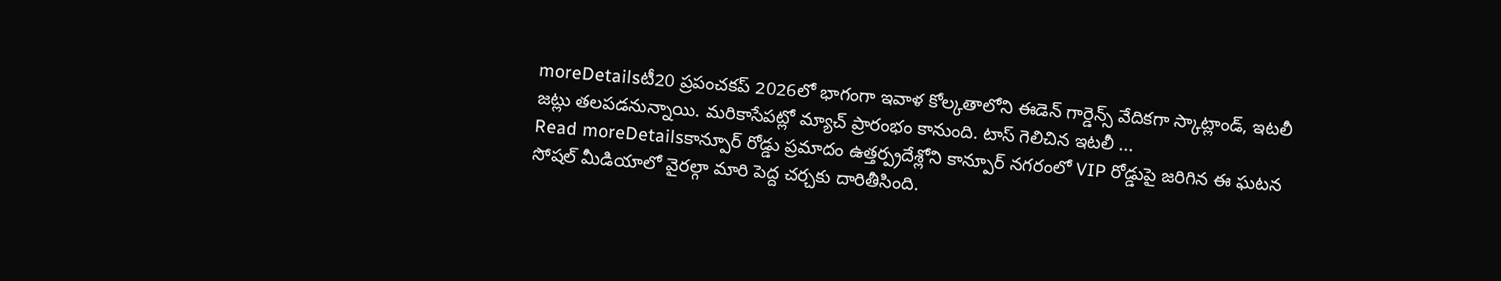moreDetailsటీ20 ప్రపంచకప్ 2026లో భాగంగా ఇవాళ కోల్కతాలోని ఈడెన్ గార్డెన్స్ వేదికగా స్కాట్లాండ్, ఇటలీ జట్లు తలపడనున్నాయి. మరికాసేపట్లో మ్యాచ్ ప్రారంభం కానుంది. టాస్ గెలిచిన ఇటలీ ...
Read moreDetailsకాన్పూర్ రోడ్డు ప్రమాదం ఉత్తర్ప్రదేశ్లోని కాన్పూర్ నగరంలో VIP రోడ్డుపై జరిగిన ఈ ఘటన సోషల్ మీడియాలో వైరల్గా మారి పెద్ద చర్చకు దారితీసింది.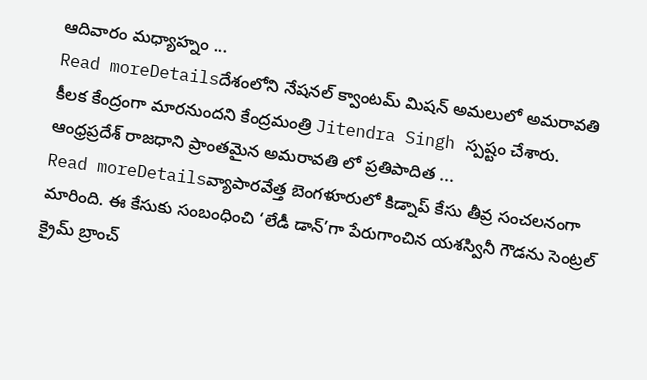ఆదివారం మధ్యాహ్నం ...
Read moreDetailsదేశంలోని నేషనల్ క్వాంటమ్ మిషన్ అమలులో అమరావతి కీలక కేంద్రంగా మారనుందని కేంద్రమంత్రి Jitendra Singh స్పష్టం చేశారు. ఆంధ్రప్రదేశ్ రాజధాని ప్రాంతమైన అమరావతి లో ప్రతిపాదిత ...
Read moreDetailsవ్యాపారవేత్త బెంగళూరులో కిడ్నాప్ కేసు తీవ్ర సంచలనంగా మారింది. ఈ కేసుకు సంబంధించి ‘లేడీ డాన్’గా పేరుగాంచిన యశస్వినీ గౌడను సెంట్రల్ క్రైమ్ బ్రాంచ్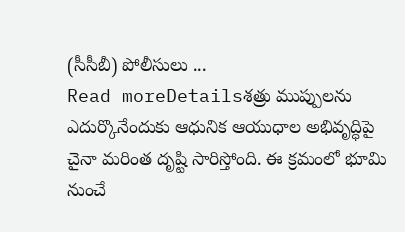(సీసీబీ) పోలీసులు ...
Read moreDetailsశత్రు ముప్పులను ఎదుర్కొనేందుకు ఆధునిక ఆయుధాల అభివృద్ధిపై చైనా మరింత దృష్టి సారిస్తోంది. ఈ క్రమంలో భూమి నుంచే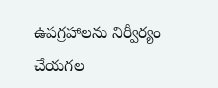ఉపగ్రహాలను నిర్వీర్యం చేయగల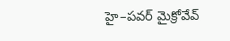హై–పవర్ మైక్రోవేవ్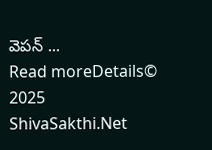వెపన్ ...
Read moreDetails© 2025 ShivaSakthi.Net